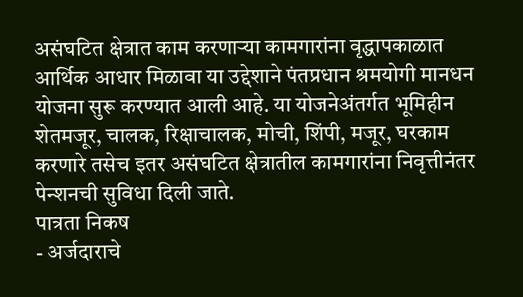असंघटित क्षेत्रात काम करणाऱ्या कामगारांना वृद्धापकाळात आर्थिक आधार मिळावा या उद्देशाने पंतप्रधान श्रमयोगी मानधन योजना सुरू करण्यात आली आहे. या योजनेअंतर्गत भूमिहीन शेतमजूर, चालक, रिक्षाचालक, मोची, शिंपी, मजूर, घरकाम करणारे तसेच इतर असंघटित क्षेत्रातील कामगारांना निवृत्तीनंतर पेन्शनची सुविधा दिली जाते.
पात्रता निकष
- अर्जदाराचे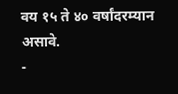वय १५ ते ४० वर्षांदरम्यान असावे.
-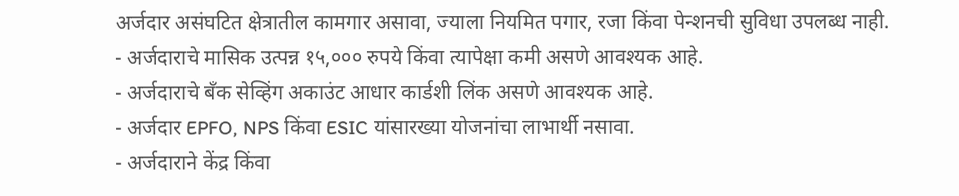अर्जदार असंघटित क्षेत्रातील कामगार असावा, ज्याला नियमित पगार, रजा किंवा पेन्शनची सुविधा उपलब्ध नाही.
- अर्जदाराचे मासिक उत्पन्न १५,००० रुपये किंवा त्यापेक्षा कमी असणे आवश्यक आहे.
- अर्जदाराचे बँक सेव्हिंग अकाउंट आधार कार्डशी लिंक असणे आवश्यक आहे.
- अर्जदार EPFO, NPS किंवा ESIC यांसारख्या योजनांचा लाभार्थी नसावा.
- अर्जदाराने केंद्र किंवा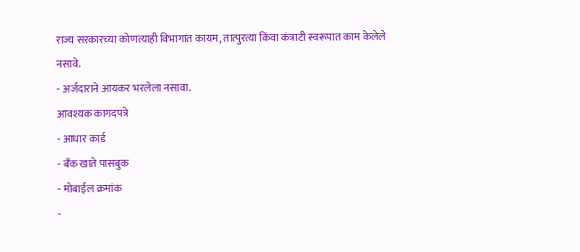राज्य सरकारच्या कोणत्याही विभागात कायम, तात्पुरत्या किंवा कंत्राटी स्वरूपात काम केलेले नसावे.
- अर्जदाराने आयकर भरलेला नसावा.
आवश्यक कागदपत्रे
- आधार कार्ड
- बँक खाते पासबुक
- मोबाईल क्रमांक
-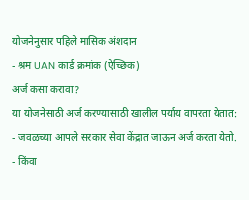योजनेनुसार पहिले मासिक अंशदान
- श्रम UAN कार्ड क्रमांक (ऐच्छिक)
अर्ज कसा करावा?
या योजनेसाठी अर्ज करण्यासाठी खालील पर्याय वापरता येतात:
- जवळच्या आपले सरकार सेवा केंद्रात जाऊन अर्ज करता येतो.
- किंवा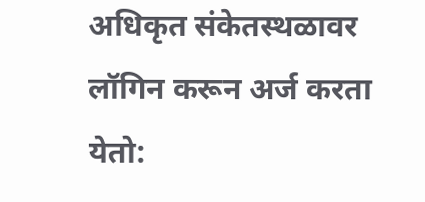अधिकृत संकेतस्थळावर लॉगिन करून अर्ज करता येतो: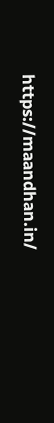https://maandhan.in/